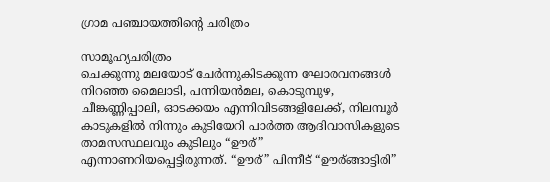ഗ്രാമ പഞ്ചായത്തിന്റെ ചരിത്രം

സാമൂഹ്യചരിത്രം
ചെക്കുന്നു മലയോട് ചേര്‍ന്നുകിടക്കുന്ന ഘോരവനങ്ങള്‍ നിറഞ്ഞ മൈലാടി, പന്നിയന്‍മല, കൊടുമ്പുഴ, ചീങ്കണ്ണിപ്പാലി, ഓടക്കയം എന്നിവിടങ്ങളിലേക്ക്, നിലമ്പൂര്‍ കാടുകളില്‍ നിന്നും കുടിയേറി പാര്‍ത്ത ആദിവാസികളുടെ താമസസ്ഥലവും കുടിലും “ഊര്” എന്നാണറിയപ്പെട്ടിരുന്നത്. “ഊര്” പിന്നീട് “ഊര്ങ്ങാട്ടിരി”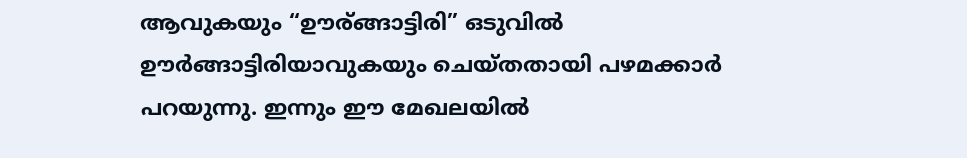ആവുകയും “ഊര്ങ്ങാട്ടിരി” ഒടുവില്‍ ഊര്‍ങ്ങാട്ടിരിയാവുകയും ചെയ്തതായി പഴമക്കാര്‍ പറയുന്നു. ഇന്നും ഈ മേഖലയില്‍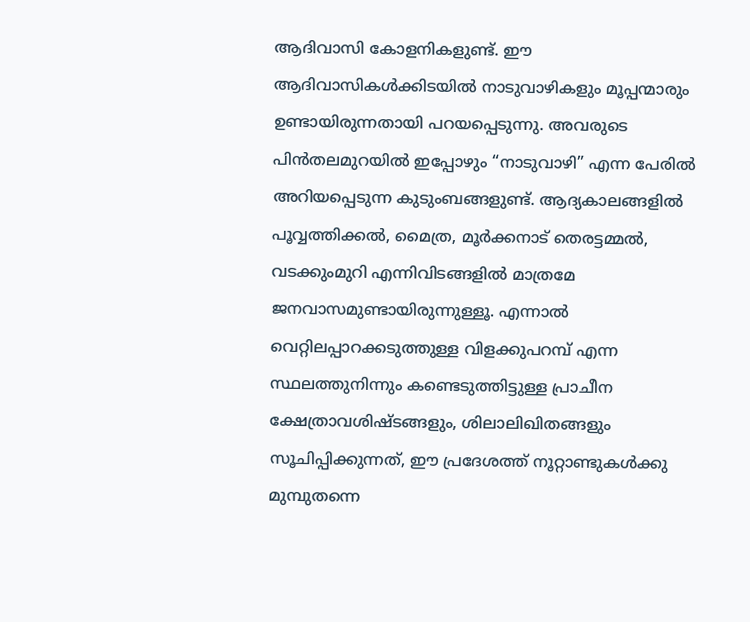ആദിവാസി കോളനികളുണ്ട്. ഈ ആദിവാസികള്‍ക്കിടയില്‍ നാടുവാഴികളും മൂപ്പന്മാരും ഉണ്ടായിരുന്നതായി പറയപ്പെടുന്നു. അവരുടെ പിന്‍തലമുറയില്‍ ഇപ്പോഴും “നാടുവാഴി” എന്ന പേരില്‍ അറിയപ്പെടുന്ന കുടുംബങ്ങളുണ്ട്. ആദ്യകാലങ്ങളില്‍ പൂവ്വത്തിക്കല്‍, മൈത്ര, മൂര്‍ക്കനാട് തെരട്ടമ്മല്‍, വടക്കുംമുറി എന്നിവിടങ്ങളില്‍ മാത്രമേ ജനവാസമുണ്ടായിരുന്നുള്ളൂ. എന്നാല്‍ വെറ്റിലപ്പാറക്കടുത്തുള്ള വിളക്കുപറമ്പ് എന്ന സ്ഥലത്തുനിന്നും കണ്ടെടുത്തിട്ടുള്ള പ്രാചീന ക്ഷേത്രാവശിഷ്ടങ്ങളും, ശിലാലിഖിതങ്ങളും സൂചിപ്പിക്കുന്നത്, ഈ പ്രദേശത്ത് നൂറ്റാണ്ടുകള്‍ക്കു മുമ്പുതന്നെ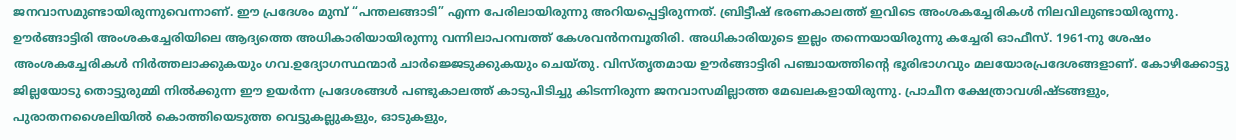ജനവാസമുണ്ടായിരുന്നുവെന്നാണ്. ഈ പ്രദേശം മുമ്പ് “പന്തലങ്ങാടി” എന്ന പേരിലായിരുന്നു അറിയപ്പെട്ടിരുന്നത്. ബ്രിട്ടീഷ് ഭരണകാലത്ത് ഇവിടെ അംശകച്ചേരികള്‍ നിലവിലുണ്ടായിരുന്നു. ഊര്‍ങ്ങാട്ടിരി അംശകച്ചേരിയിലെ ആദ്യത്തെ അധികാരിയായിരുന്നു വന്നിലാപറമ്പത്ത് കേശവന്‍നമ്പൂതിരി. അധികാരിയുടെ ഇല്ലം തന്നെയായിരുന്നു കച്ചേരി ഓഫീസ്. 1961-നു ശേഷം അംശകച്ചേരികള്‍ നിര്‍ത്തലാക്കുകയും ഗവ.ഉദ്യോഗസ്ഥന്മാര്‍ ചാര്‍ജ്ജെടുക്കുകയും ചെയ്തു. വിസ്തൃതമായ ഊര്‍ങ്ങാട്ടിരി പഞ്ചായത്തിന്റെ ഭൂരിഭാഗവും മലയോരപ്രദേശങ്ങളാണ്. കോഴിക്കോട്ടു ജില്ലയോടു തൊട്ടുരുമ്മി നില്‍ക്കുന്ന ഈ ഉയര്‍ന്ന പ്രദേശങ്ങള്‍ പണ്ടുകാലത്ത് കാടുപിടിച്ചു കിടന്നിരുന്ന ജനവാസമില്ലാത്ത മേഖലകളായിരുന്നു. പ്രാചീന ക്ഷേത്രാവശിഷ്ടങ്ങളും, പുരാതനശൈലിയില്‍ കൊത്തിയെടുത്ത വെട്ടുകല്ലുകളും, ഓടുകളും,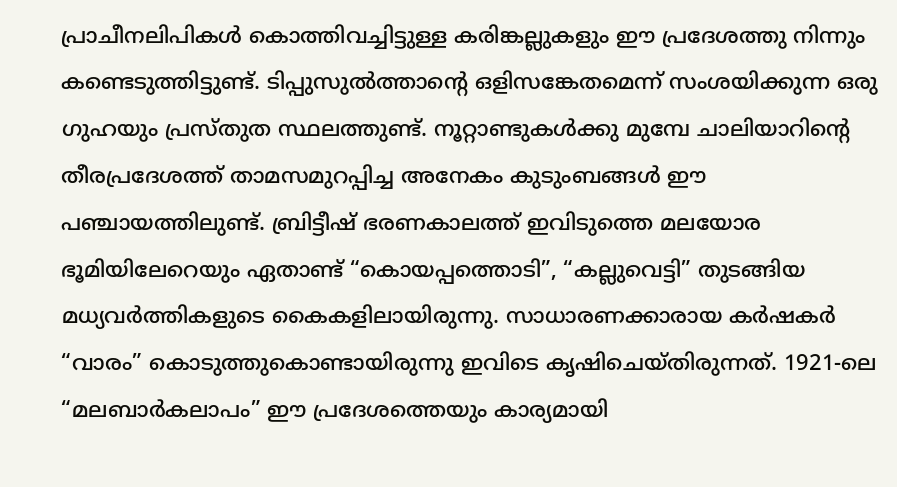പ്രാചീനലിപികള്‍ കൊത്തിവച്ചിട്ടുള്ള കരിങ്കല്ലുകളും ഈ പ്രദേശത്തു നിന്നും കണ്ടെടുത്തിട്ടുണ്ട്. ടിപ്പുസുല്‍ത്താന്റെ ഒളിസങ്കേതമെന്ന് സംശയിക്കുന്ന ഒരു ഗുഹയും പ്രസ്തുത സ്ഥലത്തുണ്ട്. നൂറ്റാണ്ടുകള്‍ക്കു മുമ്പേ ചാലിയാറിന്റെ തീരപ്രദേശത്ത് താമസമുറപ്പിച്ച അനേകം കുടുംബങ്ങള്‍ ഈ പഞ്ചായത്തിലുണ്ട്. ബ്രിട്ടീഷ് ഭരണകാലത്ത് ഇവിടുത്തെ മലയോര ഭൂമിയിലേറെയും ഏതാണ്ട് “കൊയപ്പത്തൊടി”, “കല്ലുവെട്ടി” തുടങ്ങിയ മധ്യവര്‍ത്തികളുടെ കൈകളിലായിരുന്നു. സാധാരണക്കാരായ കര്‍ഷകര്‍ “വാരം” കൊടുത്തുകൊണ്ടായിരുന്നു ഇവിടെ കൃഷിചെയ്തിരുന്നത്. 1921-ലെ “മലബാര്‍കലാപം” ഈ പ്രദേശത്തെയും കാര്യമായി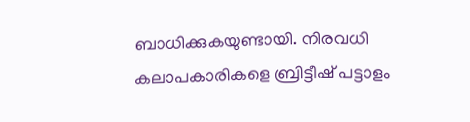ബാധിക്കുകയുണ്ടായി. നിരവധി കലാപകാരികളെ ബ്രിട്ടീഷ് പട്ടാളം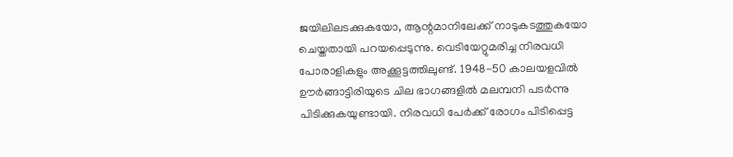ജയിലിലടക്കുകയോ, ആന്റമാനിലേക്ക് നാടുകടത്തുകയോ ചെയ്തതായി പറയപ്പെടുന്നു. വെടിയേറ്റുമരിച്ച നിരവധി പോരാളികളും അക്കൂട്ടത്തിലുണ്ട്. 1948-50 കാലയളവില്‍ ഊര്‍ങ്ങാട്ടിരിയുടെ ചില ഭാഗങ്ങളില്‍ മലമ്പനി പടര്‍ന്നു പിടിക്കുകയുണ്ടായി. നിരവധി പേര്‍ക്ക് രോഗം പിടിപ്പെട്ട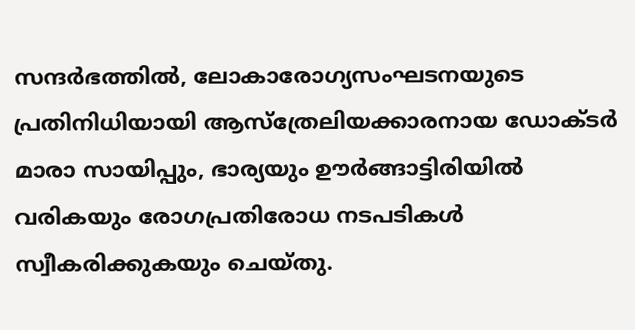സന്ദര്‍ഭത്തില്‍, ലോകാരോഗ്യസംഘടനയുടെ പ്രതിനിധിയായി ആസ്ത്രേലിയക്കാരനായ ഡോക്ടര്‍ മാരാ സായിപ്പും, ഭാര്യയും ഊര്‍ങ്ങാട്ടിരിയില്‍ വരികയും രോഗപ്രതിരോധ നടപടികള്‍ സ്വീകരിക്കുകയും ചെയ്തു.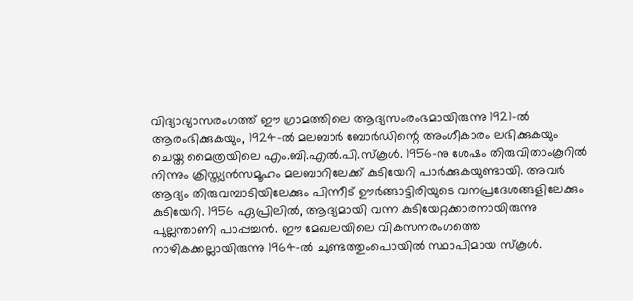വിദ്യാഭ്യാസരംഗത്ത് ഈ ഗ്രാമത്തിലെ ആദ്യസംരംഭമായിരുന്നു 1921-ല്‍ ആരംഭിക്കുകയും, 1924-ല്‍ മലബാര്‍ ബോര്‍ഡിന്റെ അംഗീകാരം ലഭിക്കുകയും ചെയ്ത മൈത്രയിലെ എം.ബി.എല്‍.പി.സ്കൂള്‍. 1956-നു ശേഷം തിരുവിതാംകൂറില്‍ നിന്നും ക്രിസ്ത്യന്‍സമൂഹം മലബാറിലേക്ക് കുടിയേറി പാര്‍ക്കുകയുണ്ടായി. അവര്‍ ആദ്യം തിരുവമ്പാടിയിലേക്കും പിന്നീട് ഊര്‍ങ്ങാട്ടിരിയുടെ വനപ്രദേശങ്ങളിലേക്കും കുടിയേറി. 1956 ഏപ്രിലില്‍, ആദ്യമായി വന്ന കുടിയേറ്റക്കാരനായിരുന്നു പുല്ലന്താണി പാപ്പച്ചന്‍. ഈ മേഖലയിലെ വികസനരംഗത്തെ നാഴികക്കല്ലായിരുന്നു 1964-ല്‍ ചുണ്ടത്തുംപൊയില്‍ സ്ഥാപിമായ സ്കൂള്‍.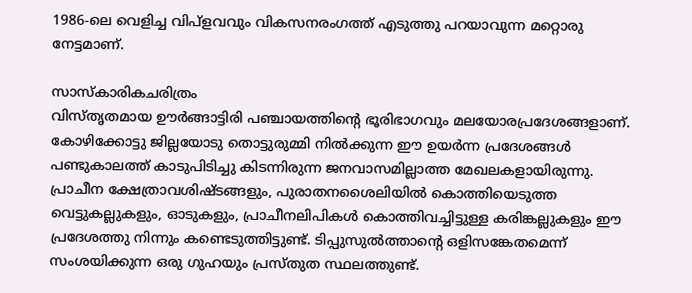1986-ലെ വെളിച്ച വിപ്ളവവും വികസനരംഗത്ത് എടുത്തു പറയാവുന്ന മറ്റൊരു നേട്ടമാണ്.

സാസ്കാരികചരിത്രം
വിസ്തൃതമായ ഊര്‍ങ്ങാട്ടിരി പഞ്ചായത്തിന്റെ ഭൂരിഭാഗവും മലയോരപ്രദേശങ്ങളാണ്. കോഴിക്കോട്ടു ജില്ലയോടു തൊട്ടുരുമ്മി നില്‍ക്കുന്ന ഈ ഉയര്‍ന്ന പ്രദേശങ്ങള്‍ പണ്ടുകാലത്ത് കാടുപിടിച്ചു കിടന്നിരുന്ന ജനവാസമില്ലാത്ത മേഖലകളായിരുന്നു. പ്രാചീന ക്ഷേത്രാവശിഷ്ടങ്ങളും, പുരാതനശൈലിയില്‍ കൊത്തിയെടുത്ത വെട്ടുകല്ലുകളും, ഓടുകളും, പ്രാചീനലിപികള്‍ കൊത്തിവച്ചിട്ടുള്ള കരിങ്കല്ലുകളും ഈ പ്രദേശത്തു നിന്നും കണ്ടെടുത്തിട്ടുണ്ട്. ടിപ്പുസുല്‍ത്താന്റെ ഒളിസങ്കേതമെന്ന് സംശയിക്കുന്ന ഒരു ഗുഹയും പ്രസ്തുത സ്ഥലത്തുണ്ട്.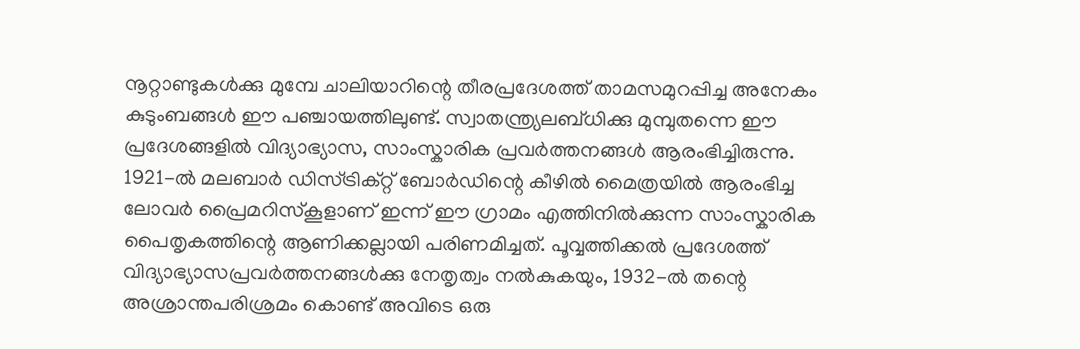നൂറ്റാണ്ടുകള്‍ക്കു മുമ്പേ ചാലിയാറിന്റെ തീരപ്രദേശത്ത് താമസമുറപ്പിച്ച അനേകം കുടുംബങ്ങള്‍ ഈ പഞ്ചായത്തിലുണ്ട്. സ്വാതന്ത്ര്യലബ്ധിക്കു മുമ്പുതന്നെ ഈ പ്രദേശങ്ങളില്‍ വിദ്യാഭ്യാസ, സാംസ്കാരിക പ്രവര്‍ത്തനങ്ങള്‍ ആരംഭിച്ചിരുന്നു. 1921-ല്‍ മലബാര്‍ ഡിസ്ട്രിക്റ്റ് ബോര്‍ഡിന്റെ കീഴില്‍ മൈത്രയില്‍ ആരംഭിച്ച ലോവര്‍ പ്രൈമറിസ്കൂളാണ് ഇന്ന് ഈ ഗ്രാമം എത്തിനില്‍ക്കുന്ന സാംസ്കാരിക പൈതൃകത്തിന്റെ ആണിക്കല്ലായി പരിണമിച്ചത്. പൂവ്വത്തിക്കല്‍ പ്രദേശത്ത് വിദ്യാഭ്യാസപ്രവര്‍ത്തനങ്ങള്‍ക്കു നേതൃത്വം നല്‍കുകയും, 1932-ല്‍ തന്റെ അശ്രാന്തപരിശ്രമം കൊണ്ട് അവിടെ ഒരു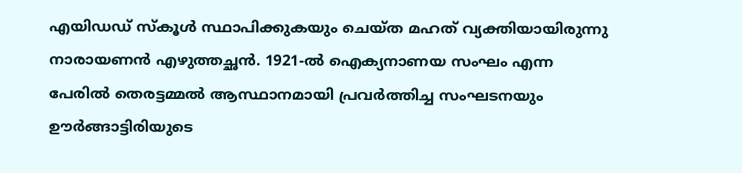എയിഡഡ് സ്കൂള്‍ സ്ഥാപിക്കുകയും ചെയ്ത മഹത് വ്യക്തിയായിരുന്നു നാരായണന്‍ എഴുത്തച്ഛന്‍. 1921-ല്‍ ഐക്യനാണയ സംഘം എന്ന പേരില്‍ തെരട്ടമ്മല്‍ ആസ്ഥാനമായി പ്രവര്‍ത്തിച്ച സംഘടനയും ഊര്‍ങ്ങാട്ടിരിയുടെ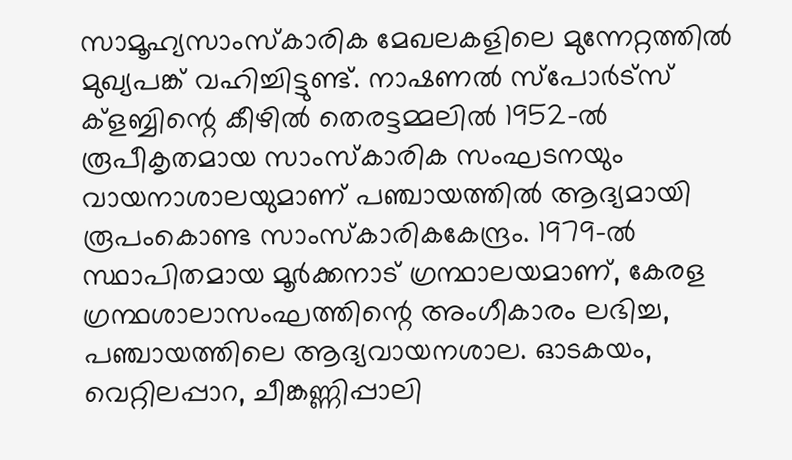സാമൂഹ്യസാംസ്കാരിക മേഖലകളിലെ മുന്നേറ്റത്തില്‍ മുഖ്യപങ്ക് വഹിച്ചിട്ടുണ്ട്. നാഷണല്‍ സ്പോര്‍ട്സ് ക്ളബ്ബിന്റെ കീഴില്‍ തെരട്ടമ്മലില്‍ 1952-ല്‍ രൂപീകൃതമായ സാംസ്കാരിക സംഘടനയും വായനാശാലയുമാണ് പഞ്ചായത്തില്‍ ആദ്യമായി രൂപംകൊണ്ട സാംസ്കാരികകേന്ദ്രം. 1979-ല്‍ സ്ഥാപിതമായ മൂര്‍ക്കനാട് ഗ്രന്ഥാലയമാണ്, കേരള ഗ്രന്ഥശാലാസംഘത്തിന്റെ അംഗീകാരം ലഭിച്ച, പഞ്ചായത്തിലെ ആദ്യവായനശാല. ഓടകയം, വെറ്റിലപ്പാറ, ചീങ്കണ്ണിപ്പാലി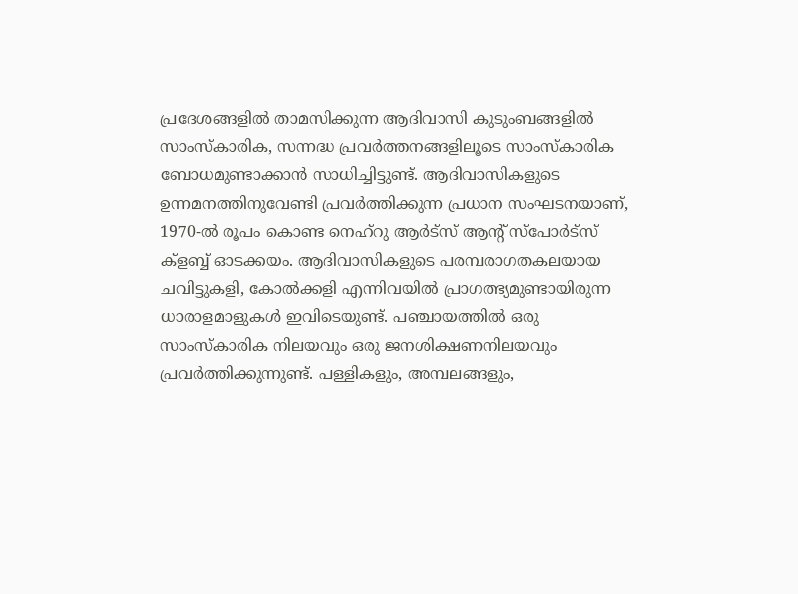പ്രദേശങ്ങളില്‍ താമസിക്കുന്ന ആദിവാസി കുടുംബങ്ങളില്‍ സാംസ്കാരിക, സന്നദ്ധ പ്രവര്‍ത്തനങ്ങളിലൂടെ സാംസ്കാരിക ബോധമുണ്ടാക്കാന്‍ സാധിച്ചിട്ടുണ്ട്. ആദിവാസികളുടെ ഉന്നമനത്തിനുവേണ്ടി പ്രവര്‍ത്തിക്കുന്ന പ്രധാന സംഘടനയാണ്, 1970-ല്‍ രൂപം കൊണ്ട നെഹ്റു ആര്‍ട്സ് ആന്റ് സ്പോര്‍ട്സ് ക്ളബ്ബ് ഓടക്കയം. ആദിവാസികളുടെ പരമ്പരാഗതകലയായ ചവിട്ടുകളി, കോല്‍ക്കളി എന്നിവയില്‍ പ്രാഗത്ഭ്യമുണ്ടായിരുന്ന ധാരാളമാളുകള്‍ ഇവിടെയുണ്ട്. പഞ്ചായത്തില്‍ ഒരു സാംസ്കാരിക നിലയവും ഒരു ജനശിക്ഷണനിലയവും പ്രവര്‍ത്തിക്കുന്നുണ്ട്. പള്ളികളും, അമ്പലങ്ങളും,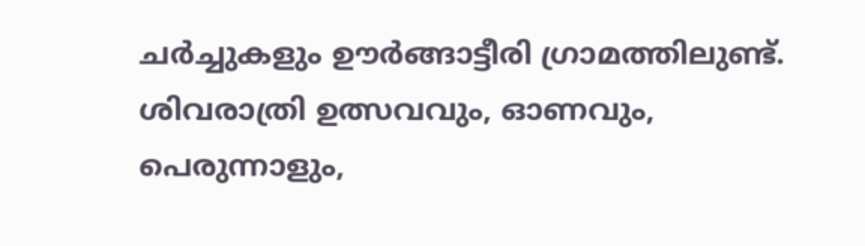ചര്‍ച്ചുകളും ഊര്‍ങ്ങാട്ടീരി ഗ്രാമത്തിലുണ്ട്. ശിവരാത്രി ഉത്സവവും, ഓണവും, പെരുന്നാളും,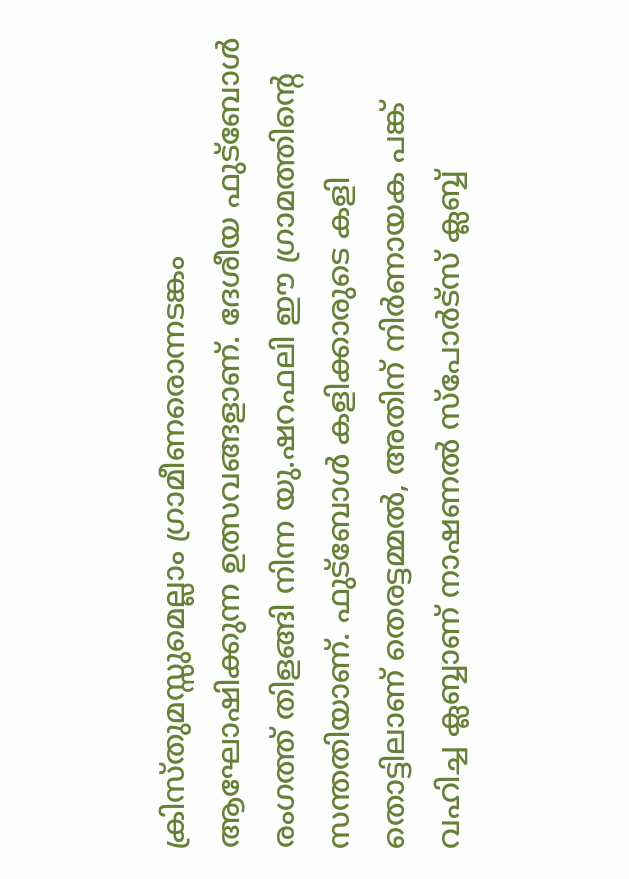ക്രിസ്തുമസ്സുമെല്ലാം ഗ്രാമീണരൊന്നടങ്കം ആഘോഷിക്കുന്ന ഉത്സവങ്ങളാണ്. ദേശീയ ഫുട്ബോള്‍ രംഗത്ത് തിളങ്ങി നിന്ന യു.ഷറഫലി ഈ ഗ്രാമത്തിന്റെ സന്തതിയാണ്. ഫുട്ബോള്‍ കളിക്കാരുടെ കളി തൊട്ടിലാണ് തെരട്ടമ്മല്‍, അതിന് നിര്‍ണായക പങ്ക് വഹിച്ച ക്ലബ്ബാണ് നാഷണല്‍ സ്പോര്‍ട്സ് ക്ലബ്ബ്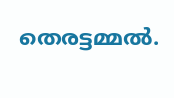തെരട്ടമ്മല്‍.